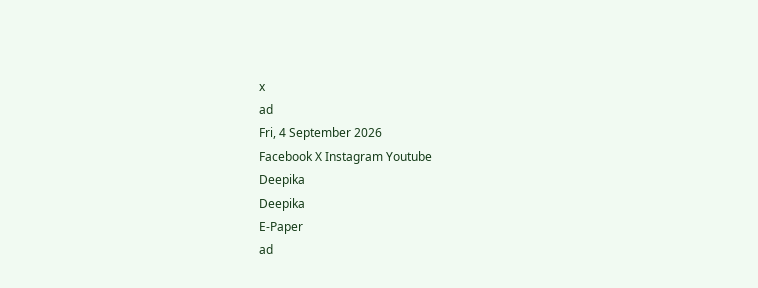x
ad
Fri, 4 September 2026
Facebook X Instagram Youtube
Deepika
Deepika
E-Paper
ad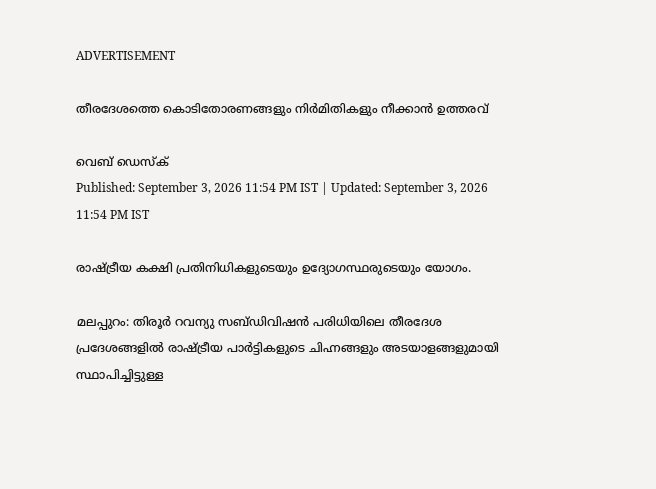ADVERTISEMENT

തീരദേശത്തെ കൊടിതോരണങ്ങളും നിര്‍മിതികളും നീക്കാൻ ഉത്തരവ്

വെബ് ഡെസ്ക്
Published: September 3, 2026 11:54 PM IST | Updated: September 3, 2026 11:54 PM IST

രാഷ‌്ട്രീയ കക്ഷി പ്രതിനിധികളുടെയും ഉദ്യോഗസ്ഥരുടെയും യോഗം.

മലപ്പുറം: തിരൂര്‍ റവന്യു സബ്ഡിവിഷന്‍ പരിധിയിലെ തീരദേശ പ്രദേശങ്ങളില്‍ രാഷ്‌ട്രീയ പാര്‍ട്ടികളുടെ ചിഹ്നങ്ങളും അടയാളങ്ങളുമായി സ്ഥാപിച്ചിട്ടുള്ള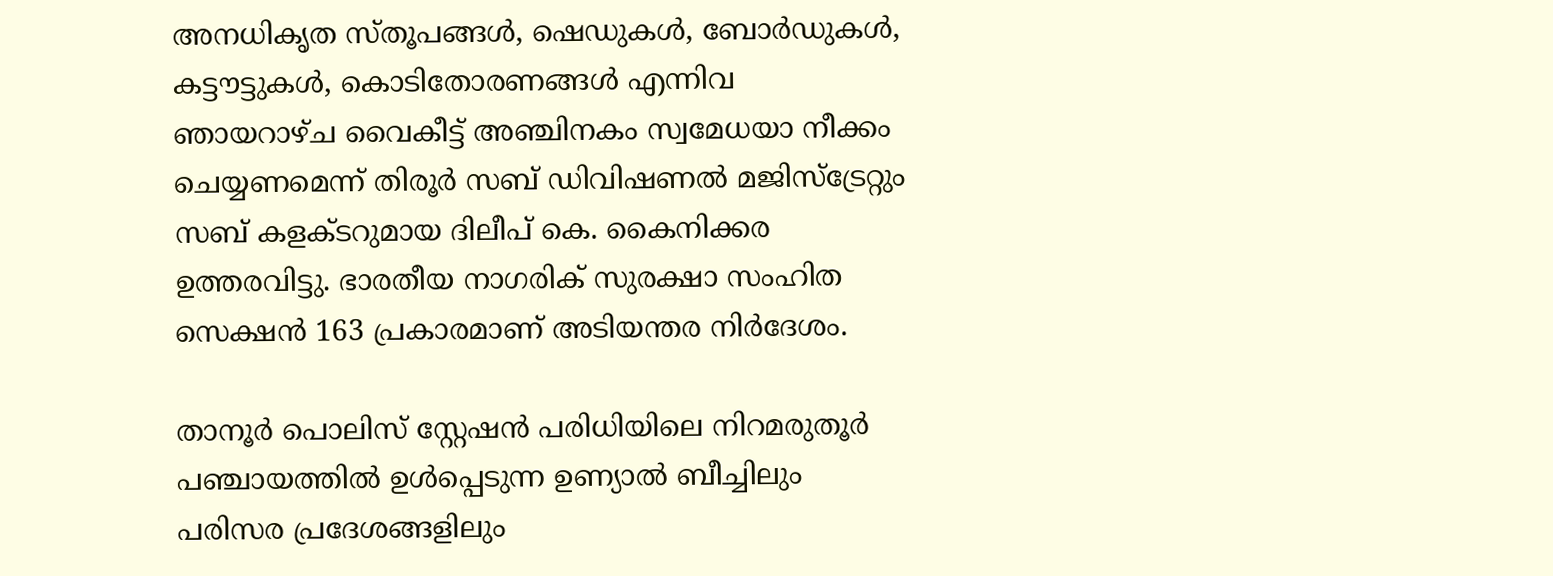അനധികൃത സ്തൂപങ്ങള്‍, ഷെഡുകള്‍, ബോര്‍ഡുകള്‍, കട്ടൗട്ടുകള്‍, കൊടിതോരണങ്ങള്‍ എന്നിവ ഞായറാഴ്ച വൈകീട്ട് അഞ്ചിനകം സ്വമേധയാ നീക്കം ചെയ്യണമെന്ന് തിരൂര്‍ സബ് ഡിവിഷണല്‍ മജിസ്ട്രേറ്റും സബ് കളക്‌ടറുമായ ദിലീപ് കെ. കൈനിക്കര ഉത്തരവിട്ടു. ഭാരതീയ നാഗരിക് സുരക്ഷാ സംഹിത സെക്ഷന്‍ 163 പ്രകാരമാണ് അടിയന്തര നിര്‍ദേശം.

താനൂര്‍ പൊലിസ് സ്റ്റേഷന്‍ പരിധിയിലെ നിറമരുതൂര്‍ പഞ്ചായത്തില്‍ ഉള്‍പ്പെടുന്ന ഉണ്യാല്‍ ബീച്ചിലും പരിസര പ്രദേശങ്ങളിലും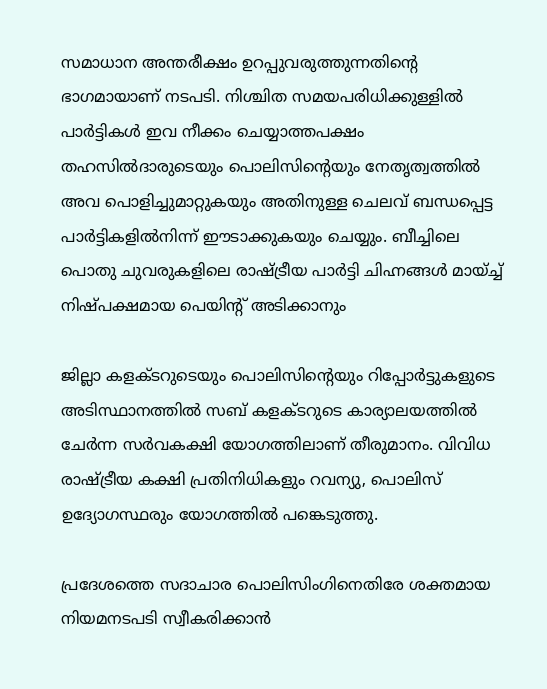സമാധാന അന്തരീക്ഷം ഉറപ്പുവരുത്തുന്നതിന്‍റെ ഭാഗമായാണ് നടപടി. നിശ്ചിത സമയപരിധിക്കുള്ളില്‍ പാര്‍ട്ടികള്‍ ഇവ നീക്കം ചെയ്യാത്തപക്ഷം തഹസില്‍ദാരുടെയും പൊലിസിന്‍റെയും നേതൃത്വത്തില്‍ അവ പൊളിച്ചുമാറ്റുകയും അതിനുള്ള ചെലവ് ബന്ധപ്പെട്ട പാര്‍ട്ടികളില്‍നിന്ന് ഈടാക്കുകയും ചെയ്യും. ബീച്ചിലെ പൊതു ചുവരുകളിലെ രാഷ്‌ട്ര‌ീയ പാര്‍ട്ടി ചിഹ്നങ്ങള്‍ മായ്ച്ച് നിഷ്പക്ഷമായ പെയിന്‍റ് അടിക്കാനും

ജില്ലാ കളക്‌ടറുടെയും പൊലിസിന്‍റെയും റിപ്പോര്‍ട്ടുകളുടെ അടിസ്ഥാനത്തില്‍ സബ് കളക്‌ടറുടെ കാര്യാലയത്തില്‍ ചേര്‍ന്ന സര്‍വകക്ഷി യോഗത്തിലാണ് തീരുമാനം. വിവിധ രാഷ‌്ട്രീയ കക്ഷി പ്രതിനിധികളും റവന്യു, പൊലിസ് ഉദ്യോഗസ്ഥരും യോഗത്തില്‍ പങ്കെടുത്തു.

പ്രദേശത്തെ സദാചാര പൊലിസിംഗിനെതിരേ ശക്തമായ നിയമനടപടി സ്വീകരിക്കാന്‍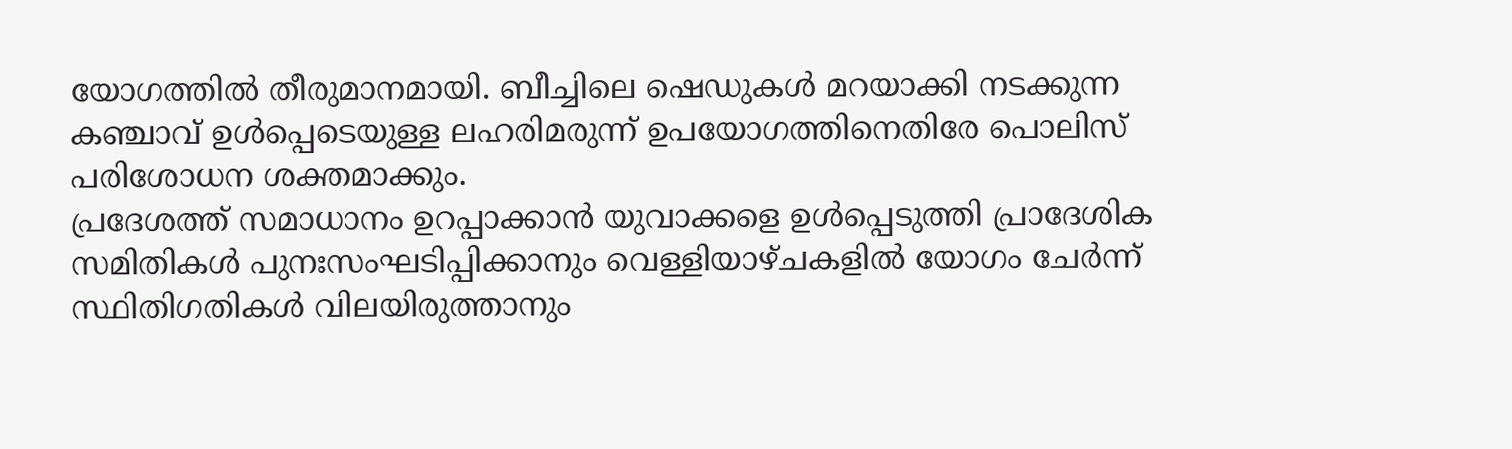യോഗത്തില്‍ തീരുമാനമായി. ബീച്ചിലെ ഷെഡുകള്‍ മറയാക്കി നടക്കുന്ന കഞ്ചാവ് ഉള്‍പ്പെടെയുള്ള ലഹരിമരുന്ന് ഉപയോഗത്തിനെതിരേ പൊലിസ് പരിശോധന ശക്തമാക്കും.
പ്രദേശത്ത് സമാധാനം ഉറപ്പാക്കാന്‍ യുവാക്കളെ ഉള്‍പ്പെടുത്തി പ്രാദേശിക സമിതികള്‍ പുനഃസംഘടിപ്പിക്കാനും വെള്ളിയാഴ്ചകളില്‍ യോഗം ചേര്‍ന്ന് സ്ഥിതിഗതികള്‍ വിലയിരുത്താനും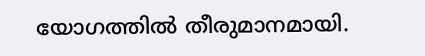യോഗത്തില്‍ തീരുമാനമായി.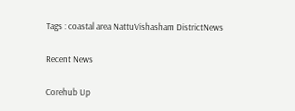Tags : coastal area NattuVishasham DistrictNews

Recent News

Corehub Up